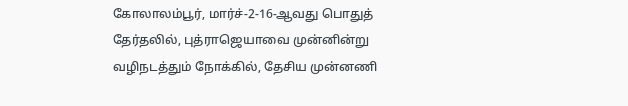கோலாலம்பூர், மார்ச்-2-16-ஆவது பொதுத் தேர்தலில், புத்ராஜெயாவை முன்னின்று வழிநடத்தும் நோக்கில், தேசிய முன்னணி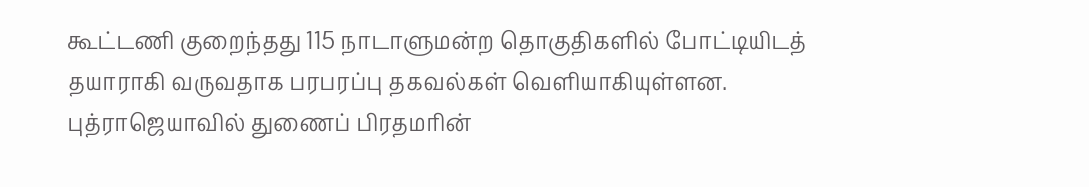கூட்டணி குறைந்தது 115 நாடாளுமன்ற தொகுதிகளில் போட்டியிடத் தயாராகி வருவதாக பரபரப்பு தகவல்கள் வெளியாகியுள்ளன.
புத்ராஜெயாவில் துணைப் பிரதமரின்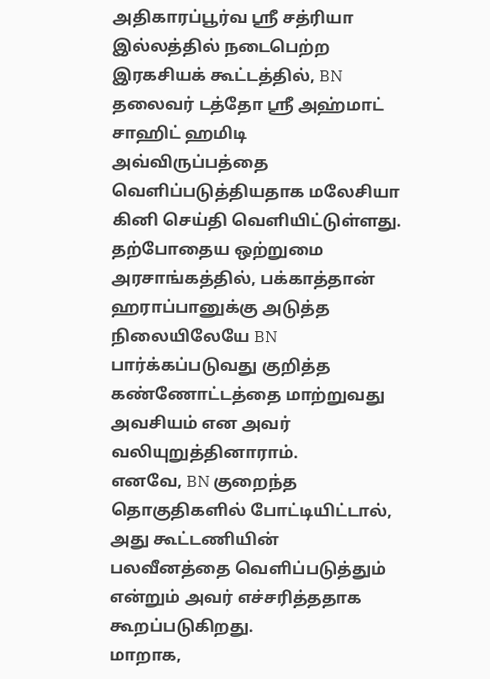அதிகாரப்பூர்வ ஸ்ரீ சத்ரியா இல்லத்தில் நடைபெற்ற இரகசியக் கூட்டத்தில், BN தலைவர் டத்தோ ஸ்ரீ அஹ்மாட் சாஹிட் ஹமிடி அவ்விருப்பத்தை வெளிப்படுத்தியதாக மலேசியா கினி செய்தி வெளியிட்டுள்ளது.
தற்போதைய ஒற்றுமை அரசாங்கத்தில், பக்காத்தான் ஹராப்பானுக்கு அடுத்த நிலையிலேயே BN பார்க்கப்படுவது குறித்த கண்ணோட்டத்தை மாற்றுவது அவசியம் என அவர் வலியுறுத்தினாராம்.
எனவே, BN குறைந்த தொகுதிகளில் போட்டியிட்டால், அது கூட்டணியின் பலவீனத்தை வெளிப்படுத்தும் என்றும் அவர் எச்சரித்ததாக கூறப்படுகிறது.
மாறாக,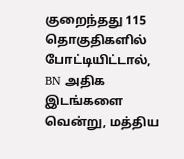குறைந்தது 115 தொகுதிகளில் போட்டியிட்டால், BN அதிக இடங்களை வென்று, மத்திய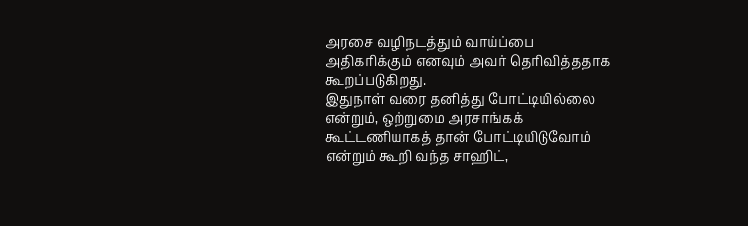அரசை வழிநடத்தும் வாய்ப்பை அதிகரிக்கும் எனவும் அவர் தெரிவித்ததாக கூறப்படுகிறது.
இதுநாள் வரை தனித்து போட்டியில்லை என்றும், ஒற்றுமை அரசாங்கக் கூட்டணியாகத் தான் போட்டியிடுவோம் என்றும் கூறி வந்த சாஹிட்,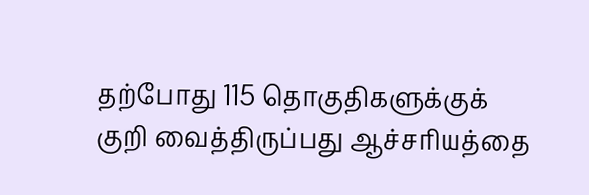தற்போது 115 தொகுதிகளுக்குக் குறி வைத்திருப்பது ஆச்சரியத்தை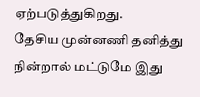ஏற்படுத்துகிறது.
தேசிய முன்னணி தனித்து நின்றால் மட்டுமே இது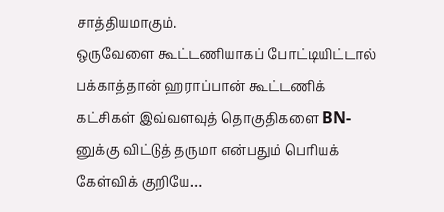சாத்தியமாகும்.
ஒருவேளை கூட்டணியாகப் போட்டியிட்டால் பக்காத்தான் ஹராப்பான் கூட்டணிக் கட்சிகள் இவ்வளவுத் தொகுதிகளை BN-னுக்கு விட்டுத் தருமா என்பதும் பெரியக் கேள்விக் குறியே…